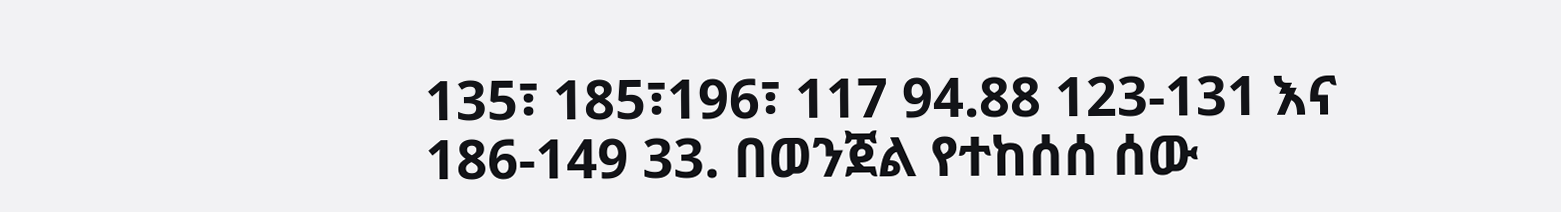135፣ 185፣196፣ 117 94.88 123-131 እና 186-149 33. በወንጀል የተከሰሰ ሰው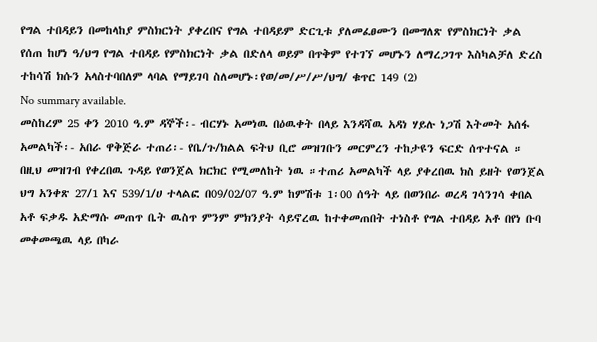የግል ተበዳይን በመከላከያ ምስክርነት ያቀረበና የግል ተበዳይም ድርጊቱ ያለመፈፀሙን በመግለጽ የምስክርነት ቃል የሰጠ ከሆነ ዓ/ህግ የግል ተበዳይ የምስክርነት ቃል በድለላ ወይም በጥቅም የተገኘ መሆኑን ለማረጋገጥ እስካልቻለ ድረስ ተከሳሽ ክሱን አላስተባበለም ላባል የማይገባ ስለመሆኑ፡የወ/መ/ሥ/ሥ/ህግ/ ቁጥር 149 (2)
No summary available.
መስከረም 25 ቀን 2010 ዓ.ም ዳኞች፡- ብርሃኑ አመነዉ በዕዉቀት በላይ እንዳሻዉ አዳነ ሃይሉ ነጋሽ እትመት አሰፋ አመልካች፡- አበራ ዋቅጅራ ተጠሪ፡- የቤ/ጉ/ክልል ፍትህ ቢሮ መዝገቡን መርምረን ተከታዩን ፍርድ ሰጥተናል ።
በዚህ መዝገብ የቀረበዉ ጉዳይ የወንጀል ክርክር የሚመለከት ነዉ ።ተጠሪ አመልካች ላይ ያቀረበዉ ክስ ይዘት የወንጀል ህግ አንቀጽ 27/1 እና 539/1/ሀ ተላልፎ በ09/02/07 ዓ.ም ከምሽቱ 1፡00 ሰዓት ላይ በወንበራ ወረዳ ገሳንገሳ ቀበል አቶ ፍቃዱ አድማሱ መጠጥ ቤት ዉስጥ ምንም ምክንያት ሳይኖረዉ ከተቀመጠበት ተነስቶ የግል ተበዳይ አቶ በየነ ቡባ መቀመጫዉ ላይ በካራ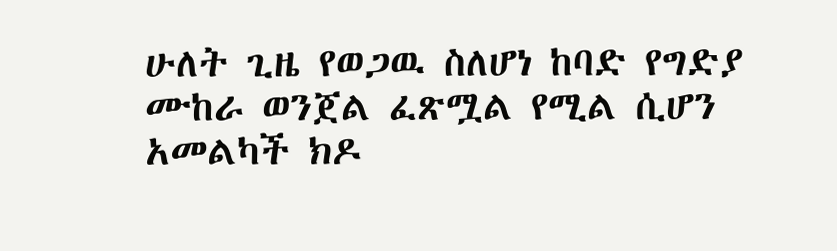ሁለት ጊዜ የወጋዉ ስለሆነ ከባድ የግድያ ሙከራ ወንጀል ፈጽሟል የሚል ሲሆን አመልካች ክዶ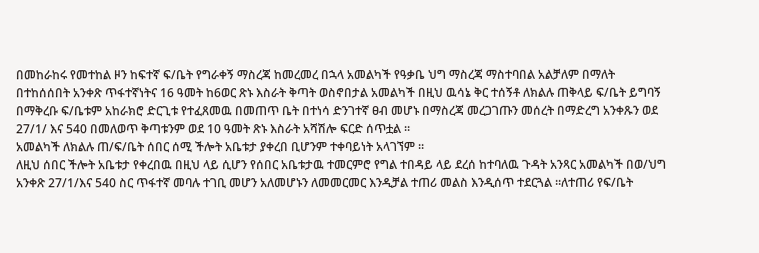በመከራከሩ የመተከል ዞን ከፍተኛ ፍ/ቤት የግራቀኝ ማስረጃ ከመረመረ በኋላ አመልካች የዓቃቤ ህግ ማስረጃ ማስተባበል አልቻለም በማለት በተከሰሰበት አንቀጽ ጥፋተኛነትና 16 ዓመት ከ6ወር ጽኑ እስራት ቅጣት ወስኖበታል አመልካች በዚህ ዉሳኔ ቅር ተሰኝቶ ለክልሉ ጠቅላይ ፍ/ቤት ይግባኝ በማቅረቡ ፍ/ቤቱም አከራክሮ ድርጊቱ የተፈጸመዉ በመጠጥ ቤት በተነሳ ድንገተኛ ፀብ መሆኑ በማስረጃ መረጋገጡን መሰረት በማድረግ አንቀጹን ወደ 27/1/ እና 540 በመለወጥ ቅጣቱንም ወደ 10 ዓመት ጽኑ እስራት አሻሽሎ ፍርድ ሰጥቷል ።
አመልካች ለክልሉ ጠ/ፍ/ቤት ሰበር ሰሚ ችሎት አቤቱታ ያቀረበ ቢሆንም ተቀባይነት አላገኘም ።
ለዚህ ሰበር ችሎት አቤቱታ የቀረበዉ በዚህ ላይ ሲሆን የሰበር አቤቱታዉ ተመርምሮ የግል ተበዳይ ላይ ደረሰ ከተባለዉ ጉዳት አንጻር አመልካች በወ/ህግ አንቀጽ 27/1/እና 540 ስር ጥፋተኛ መባሉ ተገቢ መሆን አለመሆኑን ለመመርመር እንዲቻል ተጠሪ መልስ እንዲሰጥ ተደርጓል ።ለተጠሪ የፍ/ቤት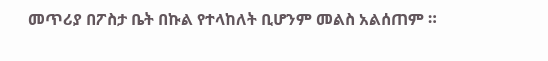መጥሪያ በፖስታ ቤት በኩል የተላከለት ቢሆንም መልስ አልሰጠም ።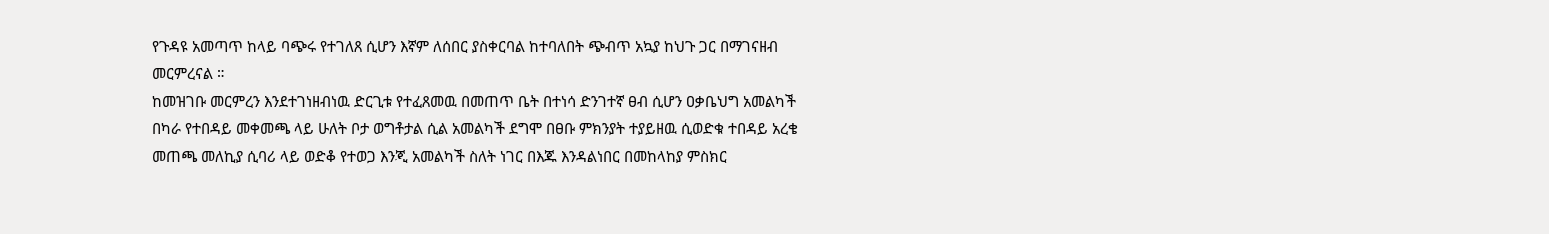የጉዳዩ አመጣጥ ከላይ ባጭሩ የተገለጸ ሲሆን እኛም ለሰበር ያስቀርባል ከተባለበት ጭብጥ አኳያ ከህጉ ጋር በማገናዘብ መርምረናል ።
ከመዝገቡ መርምረን እንደተገነዘብነዉ ድርጊቱ የተፈጸመዉ በመጠጥ ቤት በተነሳ ድንገተኛ ፀብ ሲሆን ዐቃቤህግ አመልካች በካራ የተበዳይ መቀመጫ ላይ ሁለት ቦታ ወግቶታል ሲል አመልካች ደግሞ በፀቡ ምክንያት ተያይዘዉ ሲወድቁ ተበዳይ አረቄ መጠጫ መለኪያ ሲባሪ ላይ ወድቆ የተወጋ እንጂ አመልካች ስለት ነገር በእጁ እንዳልነበር በመከላከያ ምስክር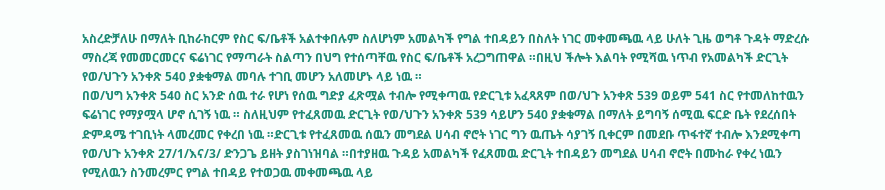አስረድቻለሁ በማለት ቢከራከርም የስር ፍ/ቤቶች አልተቀበሉም ስለሆነም አመልካች የግል ተበዳይን በስለት ነገር መቀመጫዉ ላይ ሁለት ጊዜ ወግቶ ጉዳት ማድረሱ ማስረጃ የመመርመርና ፍሬነገር የማጣራት ስልጣን በህግ የተሰጣቸዉ የስር ፍ/ቤቶች አረጋግጠዋል ።በዚህ ችሎት እልባት የሚሻዉ ነጥብ የአመልካች ድርጊት የወ/ህጉን አንቀጽ 540 ያቋቁማል መባሉ ተገቢ መሆን አለመሆኑ ላይ ነዉ ።
በወ/ህግ አንቀጽ 540 ስር አንድ ሰዉ ተራ የሆነ የሰዉ ግድያ ፈጽሟል ተብሎ የሚቀጣዉ የድርጊቱ አፈጻጸም በወ/ህጉ አንቀጽ 539 ወይም 541 ስር የተመለከተዉን ፍሬነገር የማያሟላ ሆኖ ሲገኝ ነዉ ። ስለዚህም የተፈጸመዉ ድርጊት የወ/ህጉን አንቀጽ 539 ሳይሆን 540 ያቋቁማል በማለት ይግባኝ ሰሚዉ ፍርድ ቤት የደረሰበት ድምዳሜ ተገቢነት ላመረመር የቀረበ ነዉ ።ድርጊቱ የተፈጸመዉ ሰዉን መግደል ሀሳብ ኖሮት ነገር ግን ዉጤት ሳያገኝ ቢቀርም በመደቡ ጥፋተኛ ተብሎ እንደሚቀጣ የወ/ህጉ አንቀጽ 27/1/እና/3/ ድንጋጌ ይዘት ያስገነዝባል ።በተያዘዉ ጉዳይ አመልካች የፈጸመዉ ድርጊት ተበዳይን መግደል ሀሳብ ኖሮት በሙከራ የቀረ ነዉን የሚለዉን ስንመረምር የግል ተበዳይ የተወጋዉ መቀመጫዉ ላይ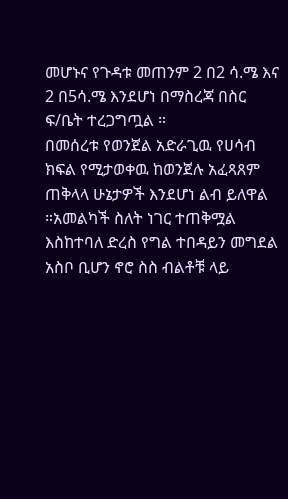መሆኑና የጉዳቱ መጠንም 2 በ2 ሳ.ሜ እና 2 በ5ሳ.ሜ እንደሆነ በማስረጃ በስር ፍ/ቤት ተረጋግጧል ።
በመሰረቱ የወንጀል አድራጊዉ የሀሳብ ክፍል የሚታወቀዉ ከወንጀሉ አፈጻጸም ጠቅላላ ሁኔታዎች እንደሆነ ልብ ይለዋል ።አመልካች ስለት ነገር ተጠቅሟል እስከተባለ ድረስ የግል ተበዳይን መግደል አስቦ ቢሆን ኖሮ ስስ ብልቶቹ ላይ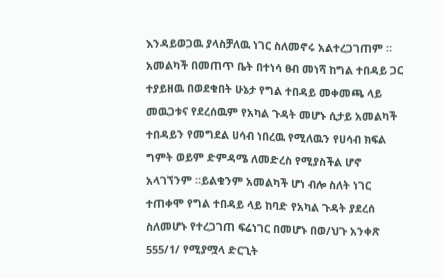እንዳይወጋዉ ያላስቻለዉ ነገር ስለመኖሩ አልተረጋገጠም ። አመልካች በመጠጥ ቤት በተነሳ ፀብ መነሻ ከግል ተበዳይ ጋር ተያይዘዉ በወደቁበት ሁኔታ የግል ተበዳይ መቀመጫ ላይ መዉጋቱና የደረሰዉም የአካል ጉዳት መሆኑ ሲታይ አመልካች ተበዳይን የመግደል ሀሳብ ነበረዉ የሚለዉን የሀሳብ ክፍል ግምት ወይም ድምዳሜ ለመድረስ የሚያስችል ሆኖ አላገኘንም ።ይልቁንም አመልካች ሆነ ብሎ ስለት ነገር ተጠቀሞ የግል ተበዳይ ላይ ከባድ የአካል ጉዳት ያደረሰ ስለመሆኑ የተረጋገጠ ፍሬነገር በመሆኑ በወ/ህጉ አንቀጽ 555/1/ የሚያሟላ ድርጊት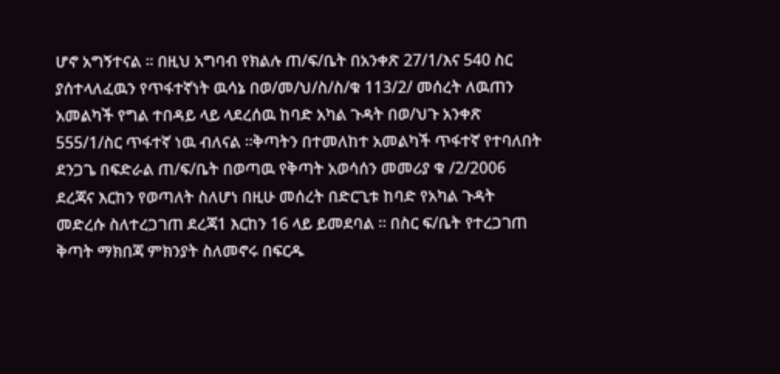ሆኖ አግኝተናል ። በዚህ አግባብ የክልሉ ጠ/ፍ/ቤት በአንቀጽ 27/1/እና 540 ስር ያሰተላለፈዉን የጥፋተኛነት ዉሳኔ በወ/መ/ህ/ስ/ስ/ቁ 113/2/ መሰረት ለዉጠን አመልካች የግል ተበዳይ ላይ ላደረሰዉ ከባድ አካል ጉዳት በወ/ህጉ አንቀጽ 555/1/ስር ጥፋተኛ ነዉ ብለናል ።ቅጣትን በተመለከተ አመልካች ጥፋተኛ የተባለበት ደንጋጌ በፍድራል ጠ/ፍ/ቤት በወጣዉ የቅጣት አወሳሰን መመሪያ ቁ /2/2006 ደረጃና እርከን የወጣለት ስለሆነ በዚሁ መሰረት በድርጊቱ ከባድ የአካል ጉዳት መድረሱ ስለተረጋገጠ ደረጃ1 እርከን 16 ላይ ይመደባል ። በስር ፍ/ቤት የተረጋገጠ ቅጣት ማክበጃ ምክንያት ስለመኖሩ በፍርዱ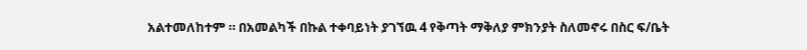አልተመለከተም ። በአመልካች በኩል ተቀባይነት ያገኘዉ 4 የቅጣት ማቅለያ ምክንያት ስለመኖሩ በስር ፍ/ቤት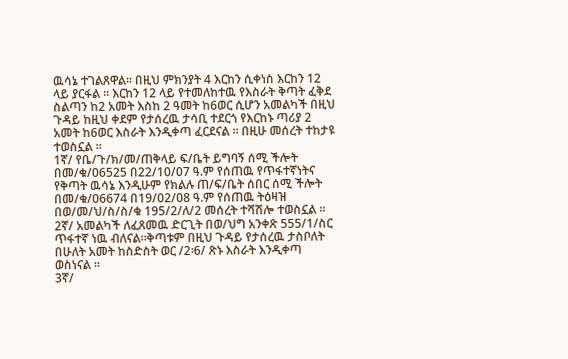ዉሳኔ ተገልጸዋል። በዚህ ምክንያት 4 እርከን ሲቀነስ እርከን 12 ላይ ያርፋል ። እርከን 12 ላይ የተመለከተዉ የእስራት ቅጣት ፈቅደ ስልጣን ከ2 አመት እስከ 2 ዓመት ከ6ወር ሲሆን አመልካች በዚህ ጉዳይ ከዚህ ቀደም የታሰረዉ ታሳቢ ተደርጎ የእርከኑ ጣሪያ 2 አመት ከ6ወር እስራት እንዲቀጣ ፈርደናል ። በዚሁ መሰረት ተከታዩ ተወስኗል ።
1ኛ/ የቤ/ጉ/ክ/መ/ጠቅላይ ፍ/ቤት ይግባኝ ሰሚ ችሎት በመ/ቁ/06525 በ22/10/07 ዓ.ም የሰጠዉ የጥፋተኛነትና የቅጣት ዉሳኔ እንዲሁም የክልሉ ጠ/ፍ/ቤት ሰበር ሰሚ ችሎት በመ/ቁ/06674 በ19/02/08 ዓ.ም የሰጠዉ ትዕዛዝ በወ/መ/ህ/ስ/ስ/ቁ 195/2/ለ/2 መሰረት ተሻሽሎ ተወስኗል ።
2ኛ/ አመልካች ለፈጸመዉ ድርጊት በወ/ህግ አንቀጽ 555/1/ስር ጥፋተኛ ነዉ ብለናል።ቅጣቱም በዚህ ጉዳይ የታሰረዉ ታስቦለት በሁለት አመት ከስድስት ወር /2፡6/ ጽኑ እስራት እንዲቀጣ ወስነናል ።
3ኛ/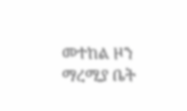መተከል ዞን ማረሚያ ቤት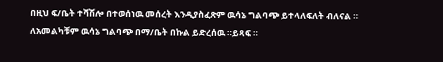በዚህ ፍ/ቤት ተሻሽሎ በተወሰነዉ መሰረት እንዲያስፈጽም ዉሳኔ ግልባጭ ይተላለፍለት ብለናል ። ለአመልካቹም ዉሳኔ ግልባጭ በማ/ቤት በኩል ይድረሰዉ ።ይጻፍ ።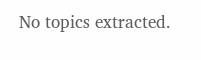No topics extracted.